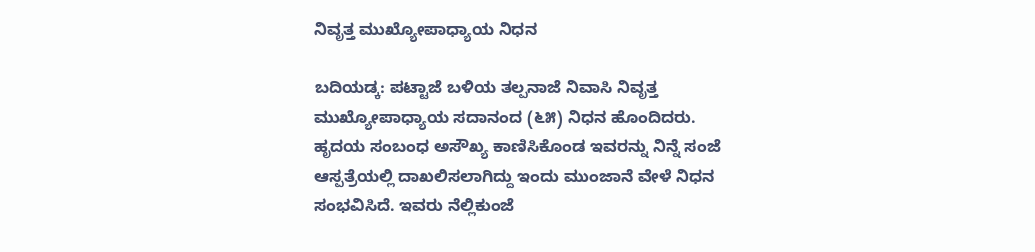ನಿವೃತ್ತ ಮುಖ್ಯೋಪಾಧ್ಯಾಯ ನಿಧನ

ಬದಿಯಡ್ಕ: ಪಟ್ಟಾಜೆ ಬಳಿಯ ತಲ್ಪನಾಜೆ ನಿವಾಸಿ ನಿವೃತ್ತ ಮುಖ್ಯೋಪಾಧ್ಯಾಯ ಸದಾನಂದ (೬೫) ನಿಧನ ಹೊಂದಿದರು. ಹೃದಯ ಸಂಬಂಧ ಅಸೌಖ್ಯ ಕಾಣಿಸಿಕೊಂಡ ಇವರನ್ನು ನಿನ್ನೆ ಸಂಜೆ ಆಸ್ಪತ್ರೆಯಲ್ಲಿ ದಾಖಲಿಸಲಾಗಿದ್ದು ಇಂದು ಮುಂಜಾನೆ ವೇಳೆ ನಿಧನ ಸಂಭವಿಸಿದೆ. ಇವರು ನೆಲ್ಲಿಕುಂಜೆ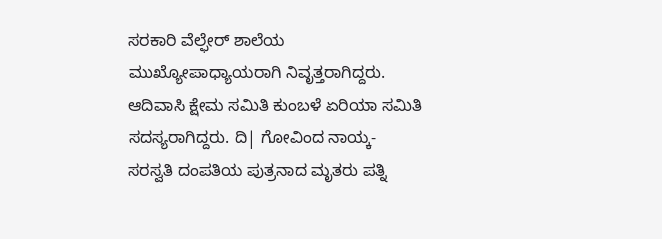ಸರಕಾರಿ ವೆಲ್ಫೇರ್ ಶಾಲೆಯ ಮುಖ್ಯೋಪಾಧ್ಯಾಯರಾಗಿ ನಿವೃತ್ತರಾಗಿದ್ದರು. ಆದಿವಾಸಿ ಕ್ಷೇಮ ಸಮಿತಿ ಕುಂಬಳೆ ಏರಿಯಾ ಸಮಿತಿ ಸದಸ್ಯರಾಗಿದ್ದರು. ದಿ| ಗೋವಿಂದ ನಾಯ್ಕ- ಸರಸ್ವತಿ ದಂಪತಿಯ ಪುತ್ರನಾದ ಮೃತರು ಪತ್ನಿ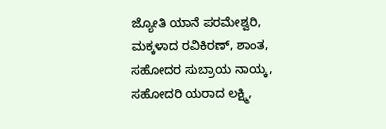ಜ್ಯೋತಿ ಯಾನೆ ಪರಮೇಶ್ವರಿ, ಮಕ್ಕಳಾದ ರವಿಕಿರಣ್, ಶಾಂತ, ಸಹೋದರ ಸುಬ್ರಾಯ ನಾಯ್ಕ, ಸಹೋದರಿ ಯರಾದ ಲಕ್ಷ್ಮಿ,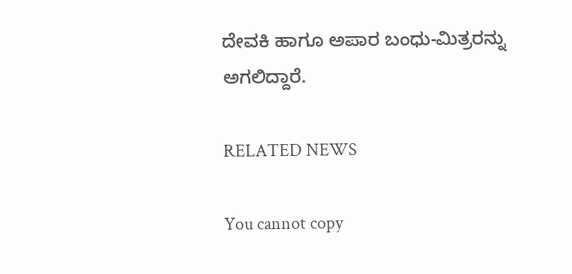ದೇವಕಿ ಹಾಗೂ ಅಪಾರ ಬಂಧು-ಮಿತ್ರರನ್ನು ಅಗಲಿದ್ದಾರೆ.

RELATED NEWS

You cannot copy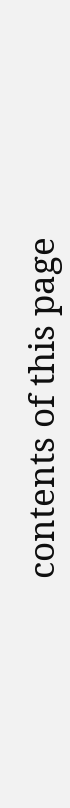contents of this page